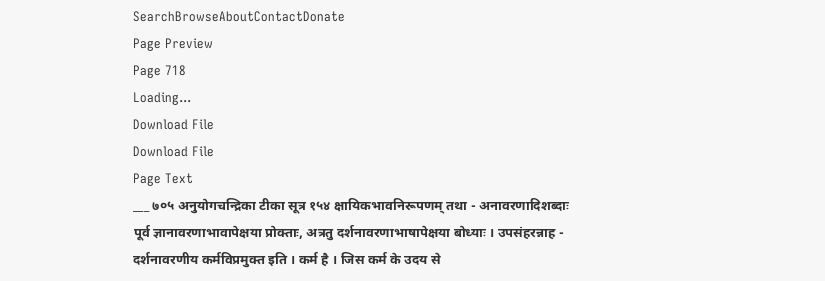SearchBrowseAboutContactDonate
Page Preview
Page 718
Loading...
Download File
Download File
Page Text
___ ७०५ अनुयोगचन्द्रिका टीका सूत्र १५४ क्षायिकभावनिरूपणम् तथा - अनावरणादिशब्दाः पूर्व ज्ञानावरणाभावापेक्षया प्रोक्ताः, अत्रतु दर्शनावरणाभाषापेक्षया बोध्याः । उपसंहरन्नाह - दर्शनावरणीय कर्मविप्रमुक्त इति । कर्म है । जिस कर्म के उदय से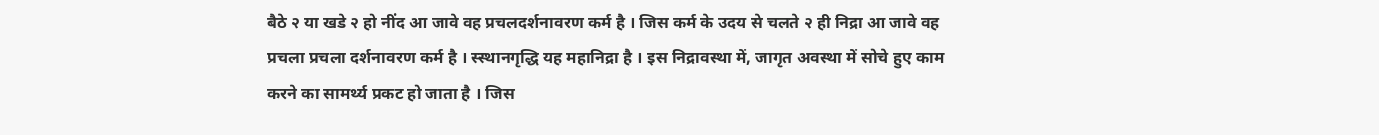बैठे २ या खडे २ हो नींद आ जावे वह प्रचलदर्शनावरण कर्म है । जिस कर्म के उदय से चलते २ ही निद्रा आ जावे वह प्रचला प्रचला दर्शनावरण कर्म है । स्स्थानगृद्धि यह महानिद्रा है । इस निद्रावस्था में, जागृत अवस्था में सोचे हुए काम करने का सामर्थ्य प्रकट हो जाता है । जिस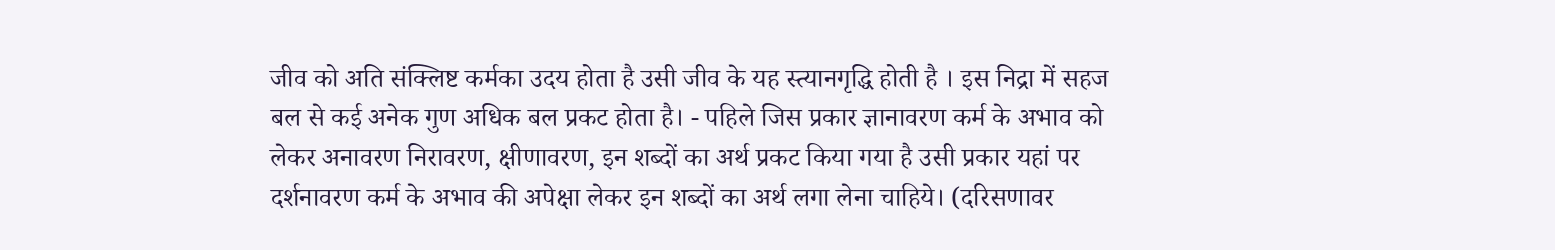जीव को अति संक्लिष्ट कर्मका उदय होता है उसी जीव के यह स्त्यानगृद्धि होती है । इस निद्रा में सहज बल से कई अनेक गुण अधिक बल प्रकट होता है। - पहिले जिस प्रकार ज्ञानावरण कर्म के अभाव को लेकर अनावरण निरावरण, क्षीणावरण, इन शब्दों का अर्थ प्रकट किया गया है उसी प्रकार यहां पर दर्शनावरण कर्म के अभाव की अपेक्षा लेकर इन शब्दों का अर्थ लगा लेना चाहिये। (दरिसणावर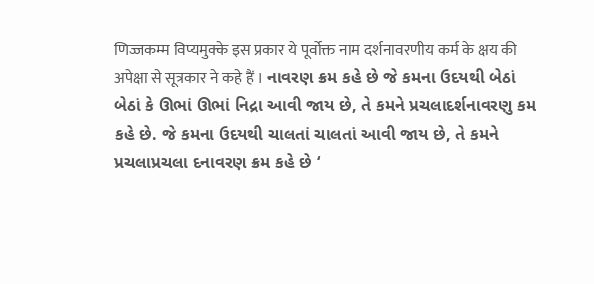णिज्जकम्म विप्यमुक्के इस प्रकार ये पूर्वोक्त नाम दर्शनावरणीय कर्म के क्षय की अपेक्षा से सूत्रकार ने कहे हैं । નાવરણ ક્રમ કહે છે જે કમના ઉદયથી બેઠાં બેઠાં કે ઊભાં ઊભાં નિદ્રા આવી જાય છે, તે કમને પ્રચલાદર્શનાવરણુ કમ કહે છે. જે કમના ઉદયથી ચાલતાં ચાલતાં આવી જાય છે, તે કમને પ્રચલાપ્રચલા દનાવરણ ક્રમ કહે છે ‘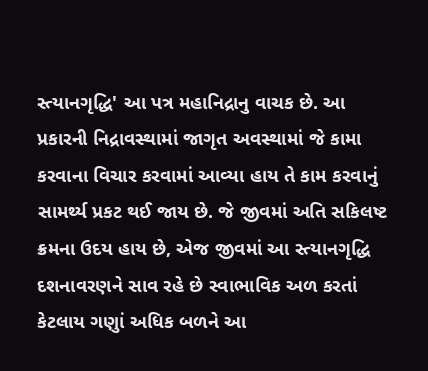સ્ત્યાનગૃદ્ધિ' આ પત્ર મહાનિદ્રાનુ વાચક છે. આ પ્રકારની નિદ્રાવસ્થામાં જાગૃત અવસ્થામાં જે કામા કરવાના વિચાર કરવામાં આવ્યા હાય તે કામ કરવાનું સામર્થ્ય પ્રકટ થઈ જાય છે. જે જીવમાં અતિ સકિલષ્ટ ક્રમના ઉદય હાય છે, એજ જીવમાં આ સ્ત્યાનગૃદ્ધિ દશનાવરણને સાવ રહે છે સ્વાભાવિક અળ કરતાં કેટલાય ગણુાં અધિક બળને આ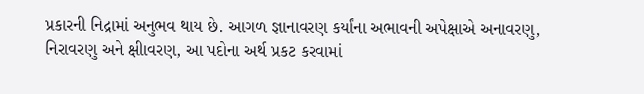પ્રકારની નિદ્રામાં અનુભવ થાય છે. આગળ જ્ઞાનાવરણ કર્યાંના અભાવની અપેક્ષાએ અનાવરણુ, નિરાવરણુ અને ક્ષીાવરણ, આ પદોના અર્થ પ્રકટ કરવામાં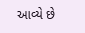આવ્યે છે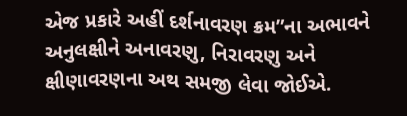એજ પ્રકારે અહીં દર્શનાવરણ ક્રમ”ના અભાવને અનુલક્ષીને અનાવરણુ, નિરાવરણુ અને ક્ષીણાવરણના અથ સમજી લેવા જોઈએ.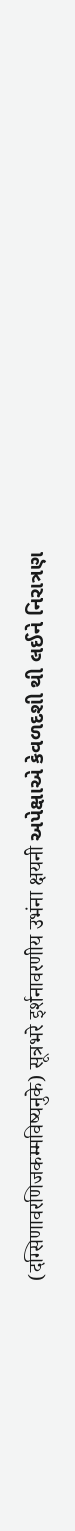(दग्सिणावरणिजकम्मविष्यनुके) सूत्रभरे इर्शनावरणीय उभंना क्षयनी અપેક્ષાએ કેવળદશી થી લઈને નિરાત્રણ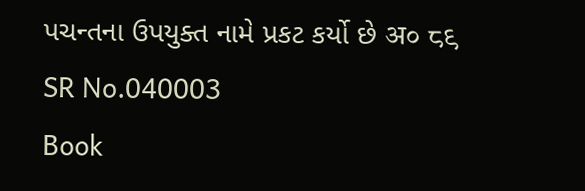પચન્તના ઉપયુક્ત નામે પ્રકટ કર્યો છે अ० ८९
SR No.040003
Book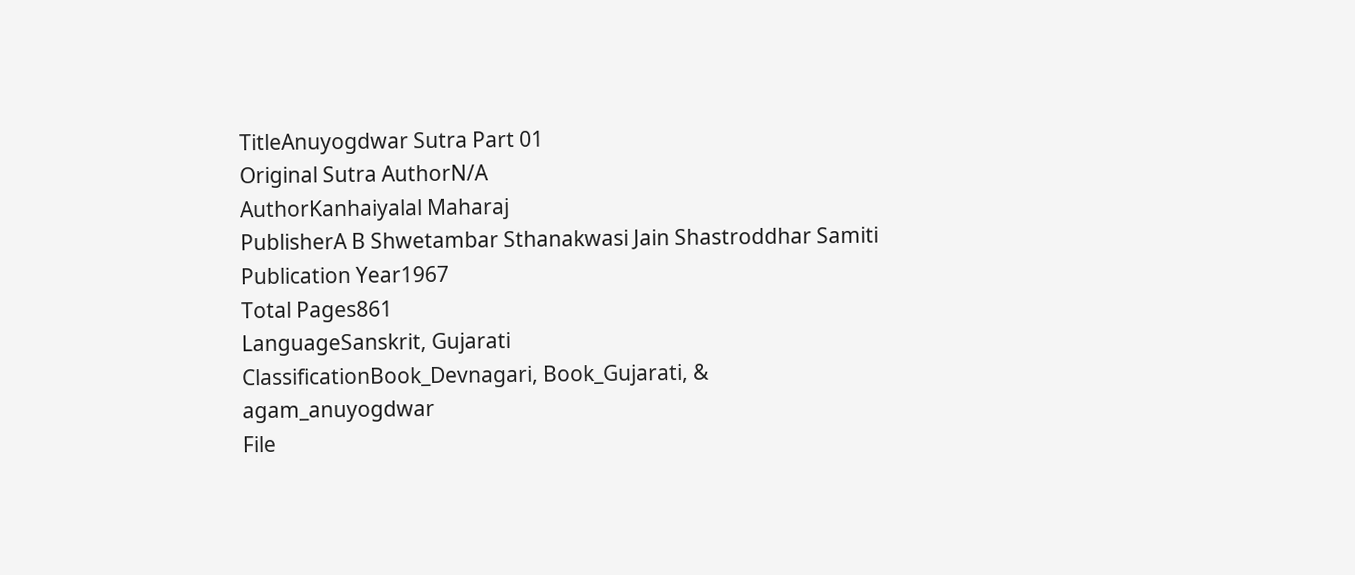TitleAnuyogdwar Sutra Part 01
Original Sutra AuthorN/A
AuthorKanhaiyalal Maharaj
PublisherA B Shwetambar Sthanakwasi Jain Shastroddhar Samiti
Publication Year1967
Total Pages861
LanguageSanskrit, Gujarati
ClassificationBook_Devnagari, Book_Gujarati, & agam_anuyogdwar
File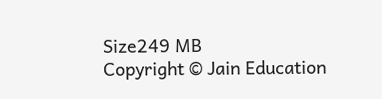Size249 MB
Copyright © Jain Education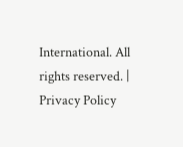International. All rights reserved. | Privacy Policy